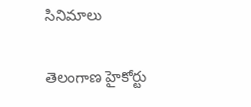సినిమాలు

తెలంగాణ హైకోర్టు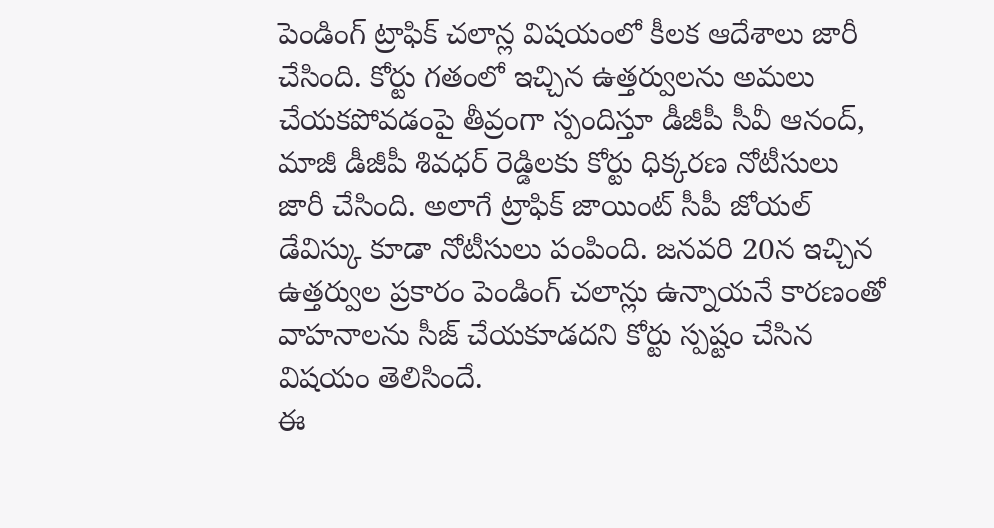పెండింగ్ ట్రాఫిక్ చలాన్ల విషయంలో కీలక ఆదేశాలు జారీ చేసింది. కోర్టు గతంలో ఇచ్చిన ఉత్తర్వులను అమలు చేయకపోవడంపై తీవ్రంగా స్పందిస్తూ డీజీపీ సీవీ ఆనంద్, మాజీ డీజీపీ శివధర్ రెడ్డిలకు కోర్టు ధిక్కరణ నోటీసులు జారీ చేసింది. అలాగే ట్రాఫిక్ జాయింట్ సీపీ జోయల్ డేవిస్కు కూడా నోటీసులు పంపింది. జనవరి 20న ఇచ్చిన ఉత్తర్వుల ప్రకారం పెండింగ్ చలాన్లు ఉన్నాయనే కారణంతో వాహనాలను సీజ్ చేయకూడదని కోర్టు స్పష్టం చేసిన విషయం తెలిసిందే.
ఈ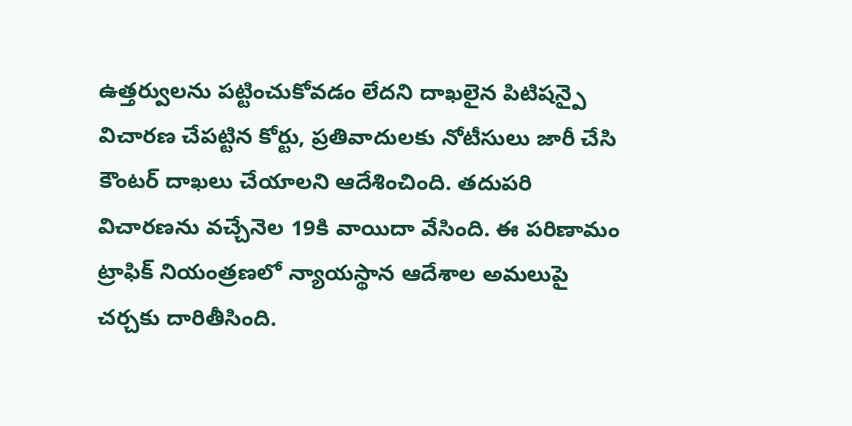ఉత్తర్వులను పట్టించుకోవడం లేదని దాఖలైన పిటిషన్పై విచారణ చేపట్టిన కోర్టు, ప్రతివాదులకు నోటీసులు జారీ చేసి కౌంటర్ దాఖలు చేయాలని ఆదేశించింది. తదుపరి విచారణను వచ్చేనెల 19కి వాయిదా వేసింది. ఈ పరిణామం ట్రాఫిక్ నియంత్రణలో న్యాయస్థాన ఆదేశాల అమలుపై చర్చకు దారితీసింది.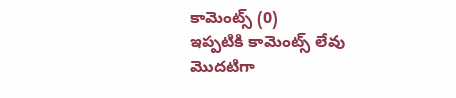కామెంట్స్ (0)
ఇప్పటికి కామెంట్స్ లేవు
మొదటిగా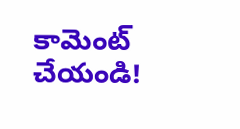కామెంట్ చేయండి!